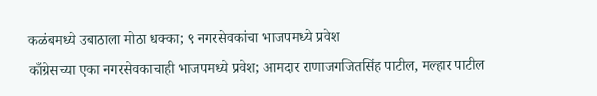कळंबमध्ये उबाठाला मोठा धक्का; ९ नगरसेवकांचा भाजपमध्ये प्रवेश
काँग्रेसच्या एका नगरसेवकाचाही भाजपमध्ये प्रवेश; आमदार राणाजगजितसिंह पाटील, मल्हार पाटील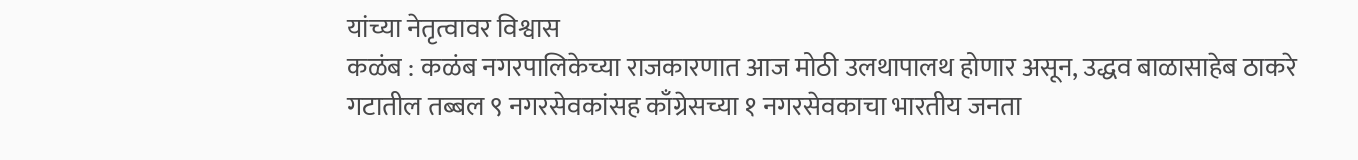यांच्या नेतृत्वावर विश्वास
कळंब : कळंब नगरपालिकेच्या राजकारणात आज मोठी उलथापालथ होणार असून, उद्धव बाळासाहेब ठाकरे गटातील तब्बल ९ नगरसेवकांसह काँग्रेसच्या १ नगरसेवकाचा भारतीय जनता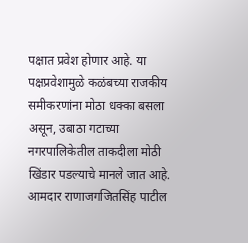पक्षात प्रवेश होणार आहे. या पक्षप्रवेशामुळे कळंबच्या राजकीय समीकरणांना मोठा धक्का बसला असून, उबाठा गटाच्या नगरपालिकेतील ताकदीला मोठी खिंडार पडल्याचे मानले जात आहे.
आमदार राणाजगजितसिंह पाटील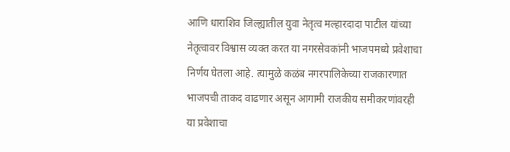आणि धाराशिव जिल्ह्यातील युवा नेतृत्व मल्हारदादा पाटील यांच्या नेतृत्वावर विश्वास व्यक्त करत या नगरसेवकांनी भाजपमध्ये प्रवेशाचा निर्णय घेतला आहे. त्यामुळे कळंब नगरपालिकेच्या राजकारणात भाजपची ताकद वाढणार असून आगामी राजकीय समीकरणांवरही या प्रवेशाचा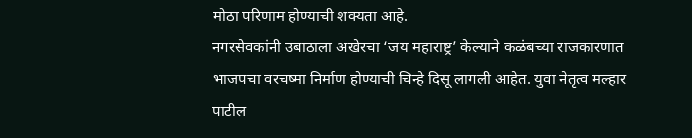मोठा परिणाम होण्याची शक्यता आहे.
नगरसेवकांनी उबाठाला अखेरचा ‘जय महाराष्ट्र’ केल्याने कळंबच्या राजकारणात भाजपचा वरचष्मा निर्माण होण्याची चिन्हे दिसू लागली आहेत. युवा नेतृत्व मल्हार पाटील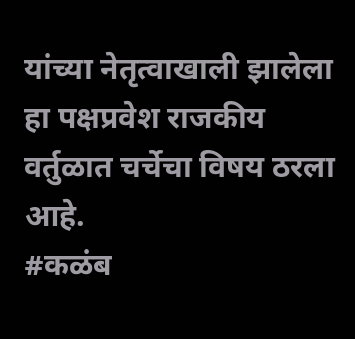यांच्या नेतृत्वाखाली झालेला हा पक्षप्रवेश राजकीय वर्तुळात चर्चेचा विषय ठरला आहे.
#कळंब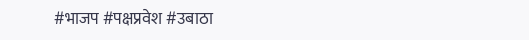#भाजप #पक्षप्रवेश #उबाठा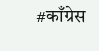#काँग्रेस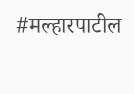#मल्हारपाटील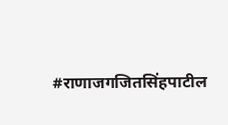#राणाजगजितसिंहपाटील